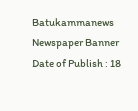Batukammanews
Newspaper Banner
Date of Publish : 18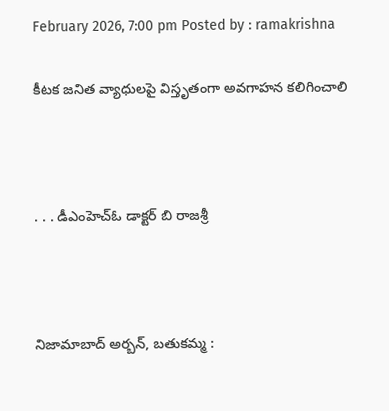February 2026, 7:00 pm Posted by : ramakrishna

కీటక జనిత వ్యాధులపై విస్తృతంగా అవగాహన కలిగించాలి



. . . డీఎంహెచ్ఓ డాక్టర్ బి రాజశ్రీ



నిజామాబాద్ అర్బన్, బతుకమ్మ :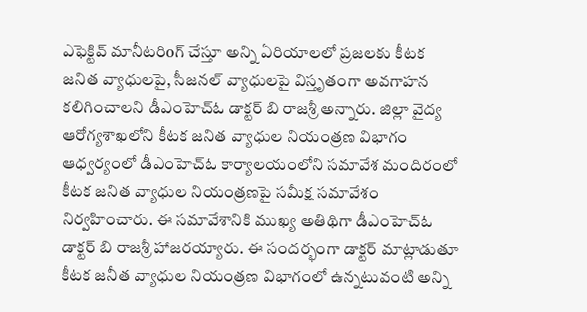ఎఫెక్టివ్ మానీటరిoగ్ చేస్తూ అన్ని ఏరియాలలో ప్రజలకు కీటక జనిత వ్యాధులపై, సీజనల్ వ్యాధులపై విస్తృతంగా అవగాహన కలిగించాలని డీఎంహెచ్ఓ డాక్టర్ బి రాజశ్రీ అన్నారు. జిల్లా వైద్య ఆరోగ్యశాఖలోని కీటక జనిత వ్యాధుల నియంత్రణ విభాగం ఆధ్వర్యంలో డీఎంహెచ్ఓ కార్యాలయంలోని సమావేశ మందిరంలో కీటక జనిత వ్యాధుల నియంత్రణపై సమీక్ష సమావేశం నిర్వహించారు. ఈ సమావేశానికి ముఖ్య అతిథిగా డీఎంహెచ్ఓ డాక్టర్ బి రాజశ్రీ హాజరయ్యారు. ఈ సందర్భంగా డాక్టర్ మాట్లాడుతూ కీటక జనీత వ్యాధుల నియంత్రణ విభాగంలో ఉన్నటువంటి అన్ని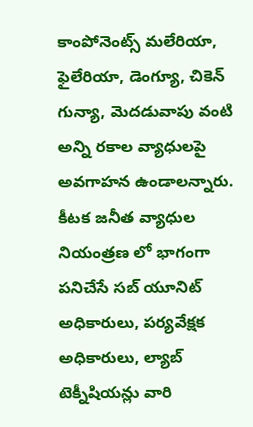కాంపోనెంట్స్ మలేరియా, ఫైలేరియా, డెంగ్యూ, చికెన్ గున్యా, మెదడువాపు వంటి అన్ని రకాల వ్యాధులపై అవగాహన ఉండాలన్నారు. కీటక జనీత వ్యాధుల నియంత్రణ లో భాగంగా పనిచేసే సబ్ యూనిట్ అధికారులు, పర్యవేక్షక అధికారులు, ల్యాబ్ టెక్నీషియన్లు వారి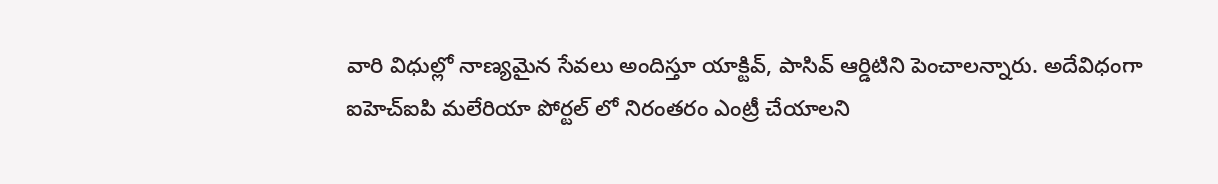వారి విధుల్లో నాణ్యమైన సేవలు అందిస్తూ యాక్టివ్, పాసివ్ ఆర్డిటిని పెంచాలన్నారు. అదేవిధంగా ఐహెచ్ఐపి మలేరియా పోర్టల్ లో నిరంతరం ఎంట్రీ చేయాలని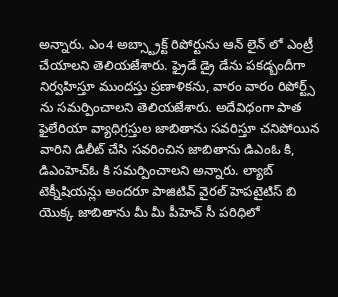అన్నారు. ఎం4 అబ్స్ట్రాక్ట్ రిపోర్టును ఆన్ లైన్ లో ఎంట్రీ చేయాలని తెలియజేశారు. ఫ్రైడే డ్రై డేను పకడ్బందీగా నిర్వహిస్తూ ముందస్తు ప్రణాళికను, వారం వారం రిపోర్ట్స్ ను సమర్పించాలని తెలియజేశారు. అదేవిధంగా పాత ఫైలేరియా వ్యాధిగ్రస్తుల జాబితాను సవరిస్తూ చనిపోయిన వారిని డిలీట్ చేసి సవరించిన జాబితాను డిఎంఓ కి, డిఎంహెచ్ఓ కి సమర్పించాలని అన్నారు. ల్యాబ్ టెక్నీషియన్లు అందరూ పాజిటివ్ వైరల్ హెపటైటిస్ బి యొక్క జాబితాను మీ మీ పీహెచ్ సీ పరిధిలో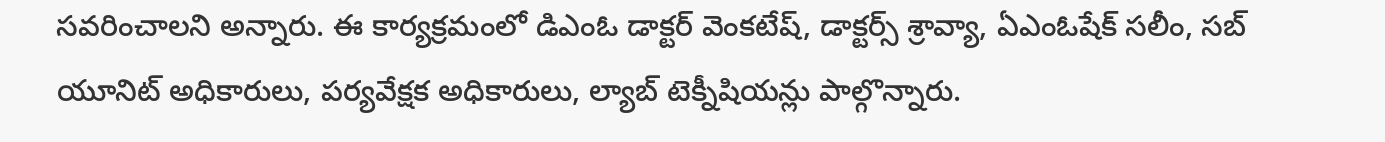సవరించాలని అన్నారు. ఈ కార్యక్రమంలో డిఎంఓ డాక్టర్ వెంకటేష్, డాక్టర్స్ శ్రావ్యా, ఏఎంఓషేక్ సలీం, సబ్ యూనిట్ అధికారులు, పర్యవేక్షక అధికారులు, ల్యాబ్ టెక్నీషియన్లు పాల్గొన్నారు.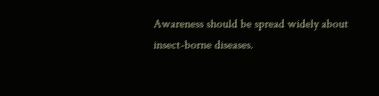Awareness should be spread widely about insect-borne diseases.